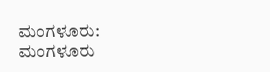ಮಂಗಳೂರು: ಮಂಗಳೂರು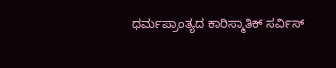ಧರ್ಮಪ್ರಾಂತ್ಯದ ಕಾರಿಸ್ಮಾತಿಕ್ ಸರ್ವಿಸ್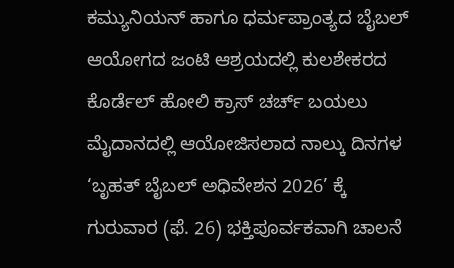ಕಮ್ಯುನಿಯನ್ ಹಾಗೂ ಧರ್ಮಪ್ರಾಂತ್ಯದ ಬೈಬಲ್ ಆಯೋಗದ ಜಂಟಿ ಆಶ್ರಯದಲ್ಲಿ ಕುಲಶೇಕರದ ಕೊರ್ಡೆಲ್ ಹೋಲಿ ಕ್ರಾಸ್ ಚರ್ಚ್ ಬಯಲು ಮೈದಾನದಲ್ಲಿ ಆಯೋಜಿಸಲಾದ ನಾಲ್ಕು ದಿನಗಳ ‘ಬೃಹತ್ ಬೈಬಲ್ ಅಧಿವೇಶನ 2026’ ಕ್ಕೆ ಗುರುವಾರ (ಫೆ. 26) ಭಕ್ತಿಪೂರ್ವಕವಾಗಿ ಚಾಲನೆ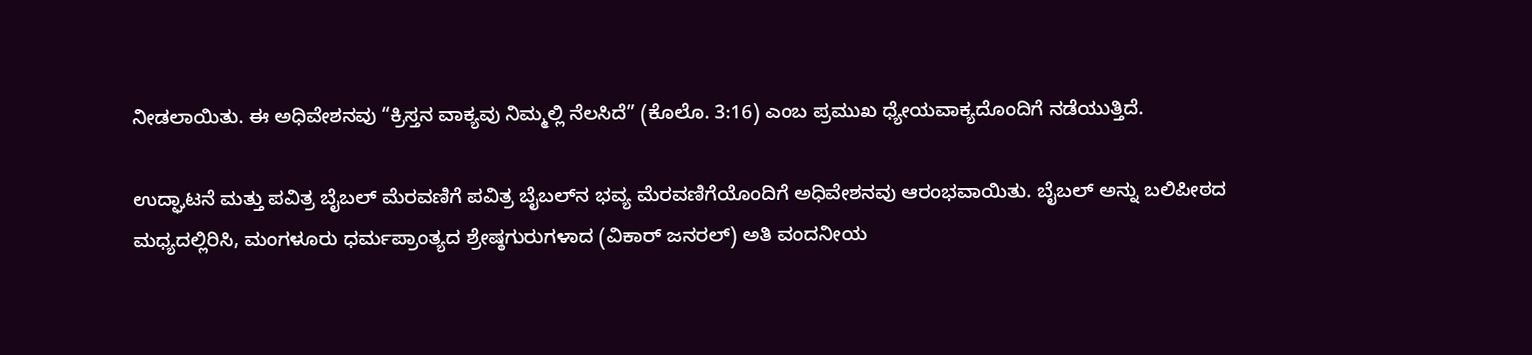ನೀಡಲಾಯಿತು. ಈ ಅಧಿವೇಶನವು “ಕ್ರಿಸ್ತನ ವಾಕ್ಯವು ನಿಮ್ಮಲ್ಲಿ ನೆಲಸಿದೆ” (ಕೊಲೊ. 3:16) ಎಂಬ ಪ್ರಮುಖ ಧ್ಯೇಯವಾಕ್ಯದೊಂದಿಗೆ ನಡೆಯುತ್ತಿದೆ.

ಉದ್ಘಾಟನೆ ಮತ್ತು ಪವಿತ್ರ ಬೈಬಲ್ ಮೆರವಣಿಗೆ ಪವಿತ್ರ ಬೈಬಲ್‌ನ ಭವ್ಯ ಮೆರವಣಿಗೆಯೊಂದಿಗೆ ಅಧಿವೇಶನವು ಆರಂಭವಾಯಿತು. ಬೈಬಲ್ ಅನ್ನು ಬಲಿಪೀಠದ ಮಧ್ಯದಲ್ಲಿರಿಸಿ, ಮಂಗಳೂರು ಧರ್ಮಪ್ರಾಂತ್ಯದ ಶ್ರೇಷ್ಠಗುರುಗಳಾದ (ವಿಕಾರ್ ಜನರಲ್) ಅತಿ ವಂದನೀಯ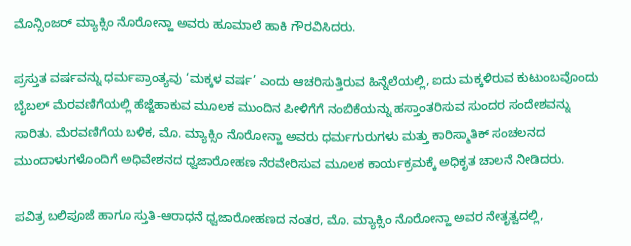ಮೊನ್ಸಿಂಜರ್ ಮ್ಯಾಕ್ಸಿಂ ನೊರೋನ್ಹಾ ಅವರು ಹೂಮಾಲೆ ಹಾಕಿ ಗೌರವಿಸಿದರು.

ಪ್ರಸ್ತುತ ವರ್ಷವನ್ನು ಧರ್ಮಪ್ರಾಂತ್ಯವು ‘ಮಕ್ಕಳ ವರ್ಷ’ ಎಂದು ಆಚರಿಸುತ್ತಿರುವ ಹಿನ್ನೆಲೆಯಲ್ಲಿ, ಐದು ಮಕ್ಕಳಿರುವ ಕುಟುಂಬವೊಂದು ಬೈಬಲ್ ಮೆರವಣಿಗೆಯಲ್ಲಿ ಹೆಜ್ಜೆಹಾಕುವ ಮೂಲಕ ಮುಂದಿನ ಪೀಳಿಗೆಗೆ ನಂಬಿಕೆಯನ್ನು ಹಸ್ತಾಂತರಿಸುವ ಸುಂದರ ಸಂದೇಶವನ್ನು ಸಾರಿತು. ಮೆರವಣಿಗೆಯ ಬಳಿಕ, ಮೊ. ಮ್ಯಾಕ್ಸಿಂ ನೊರೋನ್ಹಾ ಅವರು ಧರ್ಮಗುರುಗಳು ಮತ್ತು ಕಾರಿಸ್ಮಾತಿಕ್ ಸಂಚಲನದ ಮುಂದಾಳುಗಳೊಂದಿಗೆ ಅಧಿವೇಶನದ ಧ್ವಜಾರೋಹಣ ನೆರವೇರಿಸುವ ಮೂಲಕ ಕಾರ್ಯಕ್ರಮಕ್ಕೆ ಅಧಿಕೃತ ಚಾಲನೆ ನೀಡಿದರು.

ಪವಿತ್ರ ಬಲಿಪೂಜೆ ಹಾಗೂ ಸ್ತುತಿ-ಆರಾಧನೆ ಧ್ವಜಾರೋಹಣದ ನಂತರ, ಮೊ. ಮ್ಯಾಕ್ಸಿಂ ನೊರೋನ್ಹಾ ಅವರ ನೇತೃತ್ವದಲ್ಲಿ,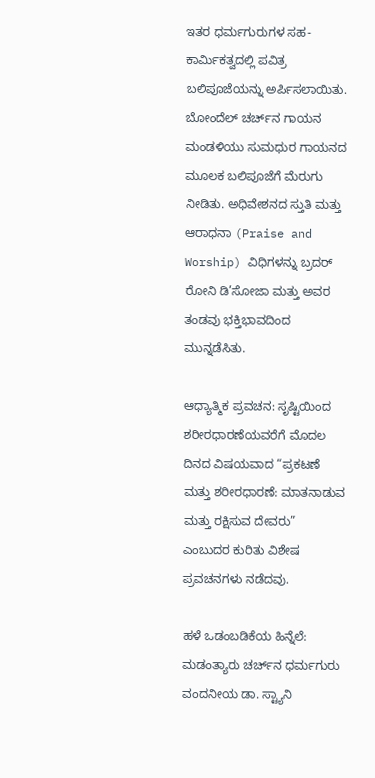ಇತರ ಧರ್ಮಗುರುಗಳ ಸಹ-ಕಾರ್ಮಿಕತ್ವದಲ್ಲಿ ಪವಿತ್ರ ಬಲಿಪೂಜೆಯನ್ನು ಅರ್ಪಿಸಲಾಯಿತು. ಬೋಂದೆಲ್ ಚರ್ಚ್‌ನ ಗಾಯನ ಮಂಡಳಿಯು ಸುಮಧುರ ಗಾಯನದ ಮೂಲಕ ಬಲಿಪೂಜೆಗೆ ಮೆರುಗು ನೀಡಿತು. ಅಧಿವೇಶನದ ಸ್ತುತಿ ಮತ್ತು ಆರಾಧನಾ (Praise and Worship) ವಿಧಿಗಳನ್ನು ಬ್ರದರ್ ರೋನಿ ಡಿ’ಸೋಜಾ ಮತ್ತು ಅವರ ತಂಡವು ಭಕ್ತಿಭಾವದಿಂದ ಮುನ್ನಡೆಸಿತು.

ಆಧ್ಯಾತ್ಮಿಕ ಪ್ರವಚನ: ಸೃಷ್ಟಿಯಿಂದ ಶರೀರಧಾರಣೆಯವರೆಗೆ ಮೊದಲ ದಿನದ ವಿಷಯವಾದ “ಪ್ರಕಟಣೆ ಮತ್ತು ಶರೀರಧಾರಣೆ: ಮಾತನಾಡುವ ಮತ್ತು ರಕ್ಷಿಸುವ ದೇವರು” ಎಂಬುದರ ಕುರಿತು ವಿಶೇಷ ಪ್ರವಚನಗಳು ನಡೆದವು.

ಹಳೆ ಒಡಂಬಡಿಕೆಯ ಹಿನ್ನೆಲೆ: ಮಡಂತ್ಯಾರು ಚರ್ಚ್‌ನ ಧರ್ಮಗುರು ವಂದನೀಯ ಡಾ. ಸ್ಟ್ಯಾನಿ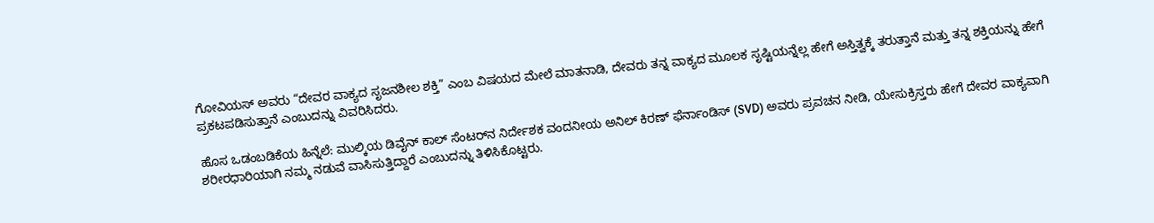ಗೋವಿಯಸ್ ಅವರು “ದೇವರ ವಾಕ್ಯದ ಸೃಜನಶೀಲ ಶಕ್ತಿ” ಎಂಬ ವಿಷಯದ ಮೇಲೆ ಮಾತನಾಡಿ, ದೇವರು ತನ್ನ ವಾಕ್ಯದ ಮೂಲಕ ಸೃಷ್ಟಿಯನ್ನೆಲ್ಲ ಹೇಗೆ ಅಸ್ತಿತ್ವಕ್ಕೆ ತರುತ್ತಾನೆ ಮತ್ತು ತನ್ನ ಶಕ್ತಿಯನ್ನು ಹೇಗೆ ಪ್ರಕಟಪಡಿಸುತ್ತಾನೆ ಎಂಬುದನ್ನು ವಿವರಿಸಿದರು.

ಹೊಸ ಒಡಂಬಡಿಕೆಯ ಹಿನ್ನೆಲೆ: ಮುಲ್ಕಿಯ ಡಿವೈನ್ ಕಾಲ್ ಸೆಂಟರ್‌ನ ನಿರ್ದೇಶಕ ವಂದನೀಯ ಅನಿಲ್ ಕಿರಣ್ ಫೆರ್ನಾಂಡಿಸ್ (SVD) ಅವರು ಪ್ರವಚನ ನೀಡಿ, ಯೇಸುಕ್ರಿಸ್ತರು ಹೇಗೆ ದೇವರ ವಾಕ್ಯವಾಗಿ ಶರೀರಧಾರಿಯಾಗಿ ನಮ್ಮ ನಡುವೆ ವಾಸಿಸುತ್ತಿದ್ದಾರೆ ಎಂಬುದನ್ನು ತಿಳಿಸಿಕೊಟ್ಟರು.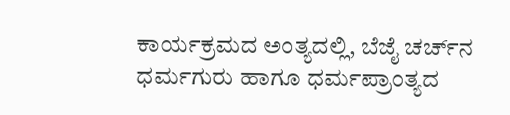ಕಾರ್ಯಕ್ರಮದ ಅಂತ್ಯದಲ್ಲಿ, ಬೆಜೈ ಚರ್ಚ್‌ನ ಧರ್ಮಗುರು ಹಾಗೂ ಧರ್ಮಪ್ರಾಂತ್ಯದ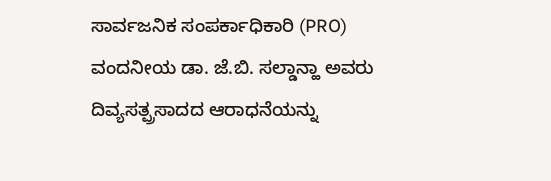ಸಾರ್ವಜನಿಕ ಸಂಪರ್ಕಾಧಿಕಾರಿ (PRO) ವಂದನೀಯ ಡಾ. ಜೆ.ಬಿ. ಸಲ್ಡಾನ್ಹಾ ಅವರು ದಿವ್ಯಸತ್ಪ್ರಸಾದದ ಆರಾಧನೆಯನ್ನು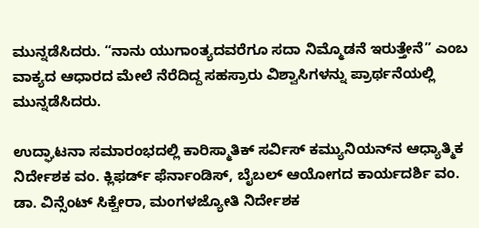ಮುನ್ನಡೆಸಿದರು. “ನಾನು ಯುಗಾಂತ್ಯದವರೆಗೂ ಸದಾ ನಿಮ್ಮೊಡನೆ ಇರುತ್ತೇನೆ” ಎಂಬ ವಾಕ್ಯದ ಆಧಾರದ ಮೇಲೆ ನೆರೆದಿದ್ದ ಸಹಸ್ರಾರು ವಿಶ್ವಾಸಿಗಳನ್ನು ಪ್ರಾರ್ಥನೆಯಲ್ಲಿ ಮುನ್ನಡೆಸಿದರು.

ಉದ್ಘಾಟನಾ ಸಮಾರಂಭದಲ್ಲಿ ಕಾರಿಸ್ಮಾತಿಕ್ ಸರ್ವಿಸ್ ಕಮ್ಯುನಿಯನ್‌ನ ಆಧ್ಯಾತ್ಮಿಕ ನಿರ್ದೇಶಕ ವಂ. ಕ್ಲಿಫರ್ಡ್ ಫೆರ್ನಾಂಡಿಸ್, ಬೈಬಲ್ ಆಯೋಗದ ಕಾರ್ಯದರ್ಶಿ ವಂ. ಡಾ. ವಿನ್ಸೆಂಟ್ ಸಿಕ್ವೇರಾ, ಮಂಗಳಜ್ಯೋತಿ ನಿರ್ದೇಶಕ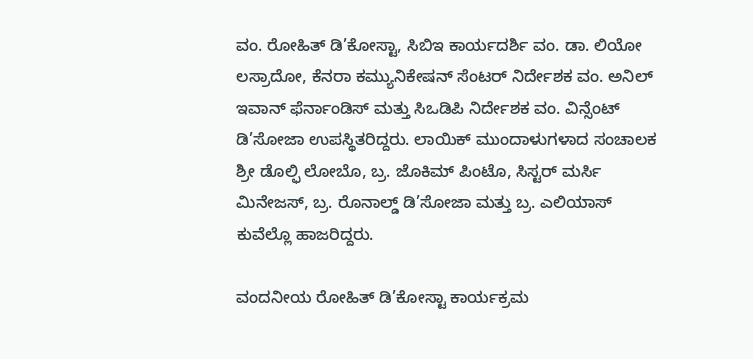ವಂ. ರೋಹಿತ್ ಡಿ’ಕೋಸ್ಟಾ, ಸಿಬಿಇ ಕಾರ್ಯದರ್ಶಿ ವಂ. ಡಾ. ಲಿಯೋ ಲಸ್ರಾದೋ, ಕೆನರಾ ಕಮ್ಯುನಿಕೇಷನ್ ಸೆಂಟರ್ ನಿರ್ದೇಶಕ ವಂ. ಅನಿಲ್ ಇವಾನ್ ಫೆರ್ನಾಂಡಿಸ್ ಮತ್ತು ಸಿಒಡಿಪಿ ನಿರ್ದೇಶಕ ವಂ. ವಿನ್ಸೆಂಟ್ ಡಿ’ಸೋಜಾ ಉಪಸ್ಥಿತರಿದ್ದರು. ಲಾಯಿಕ್ ಮುಂದಾಳುಗಳಾದ ಸಂಚಾಲಕ ಶ್ರೀ ಡೊಲ್ಫಿ ಲೋಬೊ, ಬ್ರ. ಜೊಕಿಮ್ ಪಿಂಟೊ, ಸಿಸ್ಟರ್ ಮರ್ಸಿ ಮಿನೇಜಸ್, ಬ್ರ. ರೊನಾಲ್ಡ್ ಡಿ’ಸೋಜಾ ಮತ್ತು ಬ್ರ. ಎಲಿಯಾಸ್ ಕುವೆಲ್ಲೊ ಹಾಜರಿದ್ದರು.

ವಂದನೀಯ ರೋಹಿತ್ ಡಿ’ಕೋಸ್ಟಾ ಕಾರ್ಯಕ್ರಮ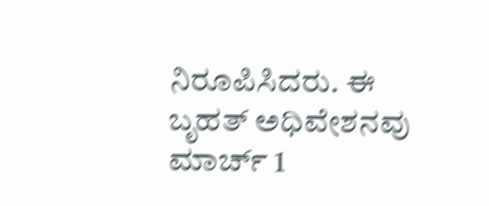ನಿರೂಪಿಸಿದರು. ಈ ಬೃಹತ್ ಅಧಿವೇಶನವು ಮಾರ್ಚ್ 1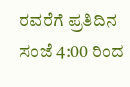ರವರೆಗೆ ಪ್ರತಿದಿನ ಸಂಜೆ 4:00 ರಿಂದ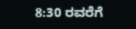8:30 ರವರೆಗೆ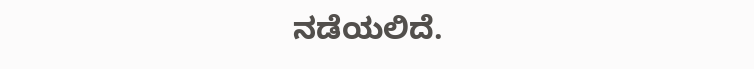ನಡೆಯಲಿದೆ.